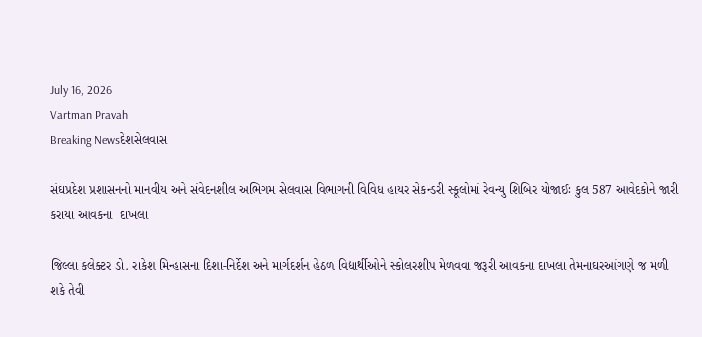July 16, 2026
Vartman Pravah
Breaking Newsદેશસેલવાસ

સંઘપ્રદેશ પ્રશાસનનો માનવીય અને સંવેદનશીલ અભિગમ સેલવાસ વિભાગની વિવિધ હાયર સેકન્‍ડરી સ્‍કૂલોમાં રેવન્‍યુ શિબિર યોજાઈઃ કુલ 587 આવેદકોને જારી કરાયા આવકના  દાખલા

જિલ્લા કલેક્‍ટર ડો. રાકેશ મિન્‍હાસના દિશા-નિર્દેશ અને માર્ગદર્શન હેઠળ વિદ્યાર્થીઓને સ્‍કોલરશીપ મેળવવા જરૂરી આવકના દાખલા તેમનાઘરઆંગણે જ મળી શકે તેવી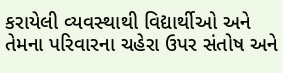કરાયેલી વ્‍યવસ્‍થાથી વિદ્યાર્થીઓ અને તેમના પરિવારના ચહેરા ઉપર સંતોષ અને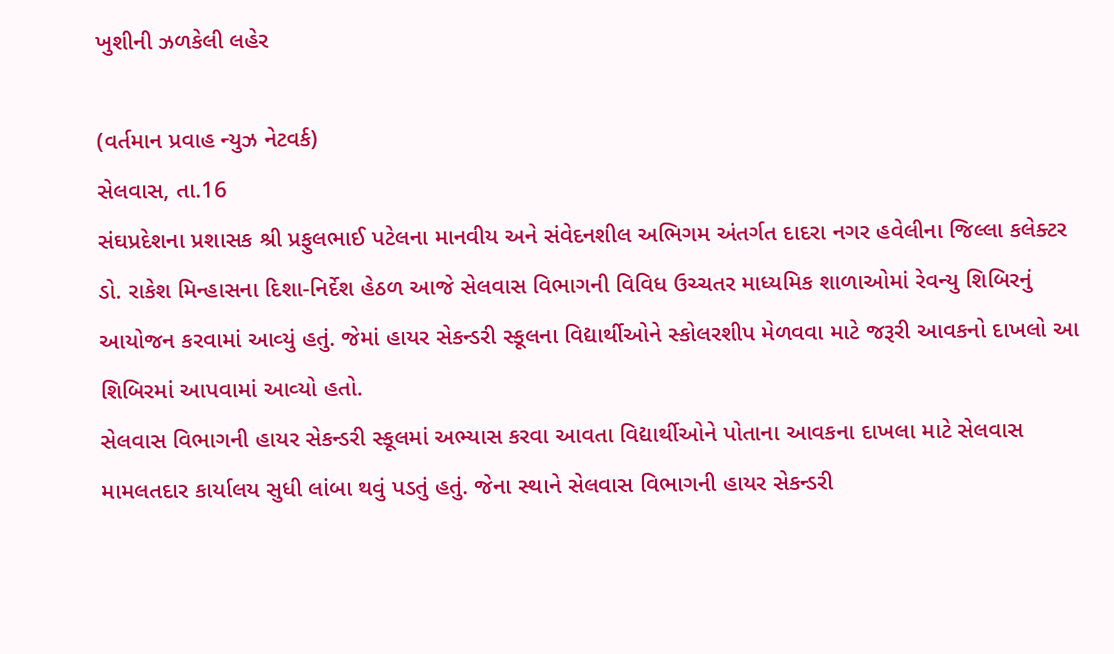ખુશીની ઝળકેલી લહેર

(વર્તમાન પ્રવાહ ન્‍યુઝ નેટવર્ક)
સેલવાસ, તા.16
સંઘપ્રદેશના પ્રશાસક શ્રી પ્રફુલભાઈ પટેલના માનવીય અને સંવેદનશીલ અભિગમ અંતર્ગત દાદરા નગર હવેલીના જિલ્લા કલેક્‍ટર ડો. રાકેશ મિન્‍હાસના દિશા-નિર્દેશ હેઠળ આજે સેલવાસ વિભાગની વિવિધ ઉચ્‍ચતર માધ્‍યમિક શાળાઓમાં રેવન્‍યુ શિબિરનું આયોજન કરવામાં આવ્‍યું હતું. જેમાં હાયર સેકન્‍ડરી સ્‍કૂલના વિદ્યાર્થીઓને સ્‍કોલરશીપ મેળવવા માટે જરૂરી આવકનો દાખલો આ શિબિરમાં આપવામાં આવ્‍યો હતો.
સેલવાસ વિભાગની હાયર સેકન્‍ડરી સ્‍કૂલમાં અભ્‍યાસ કરવા આવતા વિદ્યાર્થીઓને પોતાના આવકના દાખલા માટે સેલવાસ મામલતદાર કાર્યાલય સુધી લાંબા થવું પડતું હતું. જેના સ્‍થાને સેલવાસ વિભાગની હાયર સેકન્‍ડરી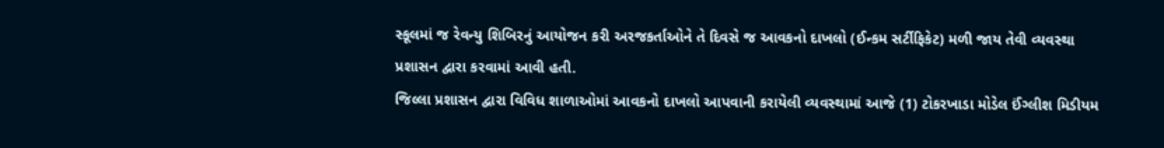સ્‍કૂલમાં જ રેવન્‍યુ શિબિરનું આયોજન કરી અરજકર્તાઓને તે દિવસે જ આવકનો દાખલો (ઈન્‍કમ સર્ટીફિકેટ) મળી જાય તેવી વ્‍યવસ્‍થા પ્રશાસન દ્વારા કરવામાં આવી હતી.
જિલ્લા પ્રશાસન દ્વારા વિવિધ શાળાઓમાં આવકનો દાખલો આપવાની કરાયેલી વ્‍યવસ્‍થામાં આજે (1) ટોકરખાડા મોડેલ ઈંગ્‍લીશ મિડીયમ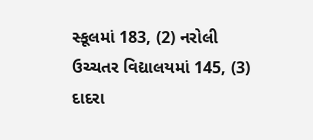સ્‍કૂલમાં 183, (2) નરોલી ઉચ્‍ચતર વિદ્યાલયમાં 145, (3) દાદરા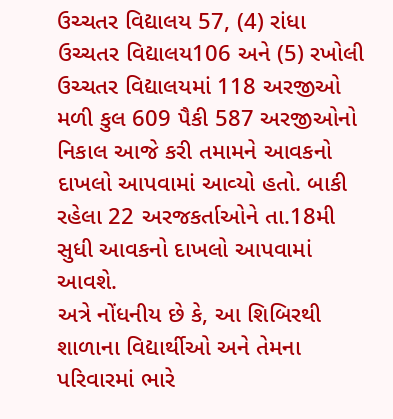ઉચ્‍ચતર વિદ્યાલય 57, (4) રાંધા ઉચ્‍ચતર વિદ્યાલય106 અને (5) રખોલી ઉચ્‍ચતર વિદ્યાલયમાં 118 અરજીઓ મળી કુલ 609 પૈકી 587 અરજીઓનો નિકાલ આજે કરી તમામને આવકનો દાખલો આપવામાં આવ્‍યો હતો. બાકી રહેલા 22 અરજકર્તાઓને તા.18મી સુધી આવકનો દાખલો આપવામાં આવશે.
અત્રે નોંધનીય છે કે, આ શિબિરથી શાળાના વિદ્યાર્થીઓ અને તેમના પરિવારમાં ભારે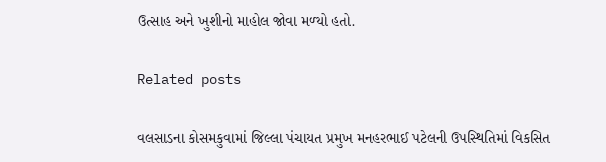ઉત્‍સાહ અને ખુશીનો માહોલ જોવા મળ્‍યો હતો.

Related posts

વલસાડના કોસમકુવામાં જિલ્લા પંચાયત પ્રમુખ મનહરભાઈ પટેલની ઉપસ્‍થિતિમાં વિકસિત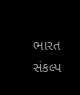ભારત સંકલ્‍પ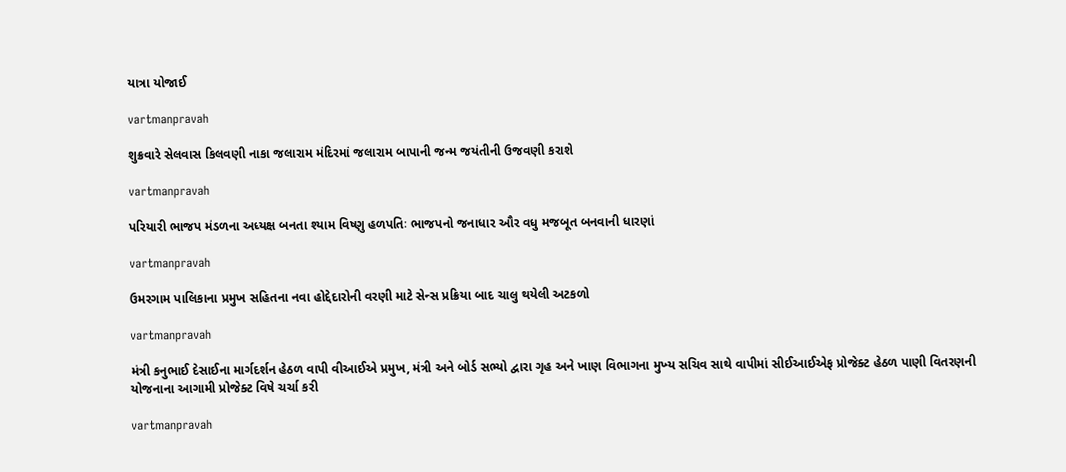યાત્રા યોજાઈ

vartmanpravah

શુક્રવારે સેલવાસ કિલવણી નાકા જલારામ મંદિરમાં જલારામ બાપાની જન્‍મ જયંતીની ઉજવણી કરાશે

vartmanpravah

પરિયારી ભાજપ મંડળના અધ્‍યક્ષ બનતા શ્‍યામ વિષ્‍ણુ હળપતિઃ ભાજપનો જનાધાર ઔર વધુ મજબૂત બનવાની ધારણાં

vartmanpravah

ઉમરગામ પાલિકાના પ્રમુખ સહિતના નવા હોદ્દેદારોની વરણી માટે સેન્‍સ પ્રક્રિયા બાદ ચાલુ થયેલી અટકળો

vartmanpravah

મંત્રી કનુભાઈ દેસાઈના માર્ગદર્શન હેઠળ વાપી વીઆઈએ પ્રમુખ, મંત્રી અને બોર્ડ સભ્‍યો દ્વારા ગૃહ અને ખાણ વિભાગના મુખ્‍ય સચિવ સાથે વાપીમાં સીઈઆઈએફ પ્રોજેક્‍ટ હેઠળ પાણી વિતરણની યોજનાના આગામી પ્રોજેક્‍ટ વિષે ચર્ચા કરી

vartmanpravah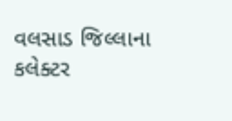વલસાડ જિલ્લાના કલેક્‍ટર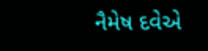નૈમેષ દવેએ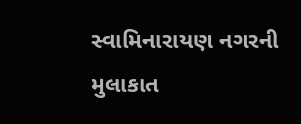સ્‍વામિનારાયણ નગરની મુલાકાત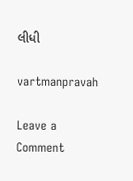લીધી

vartmanpravah

Leave a Comment